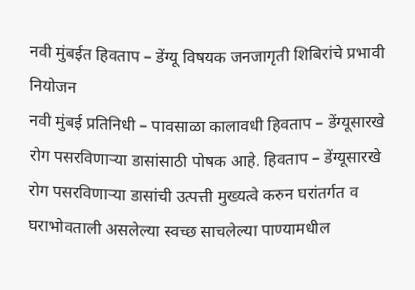नवी मुंबईत हिवताप – डेंग्यू विषयक जनजागृती शिबिरांचे प्रभावी नियोजन
नवी मुंबई प्रतिनिधी – पावसाळा कालावधी हिवताप – डेंग्यूसारखे रोग पसरविणाऱ्या डासांसाठी पोषक आहे. हिवताप – डेंग्यूसारखे रोग पसरविणाऱ्या डासांची उत्पत्ती मुख्यत्वे करुन घरांतर्गत व घराभोवताली असलेल्या स्वच्छ साचलेल्या पाण्यामधील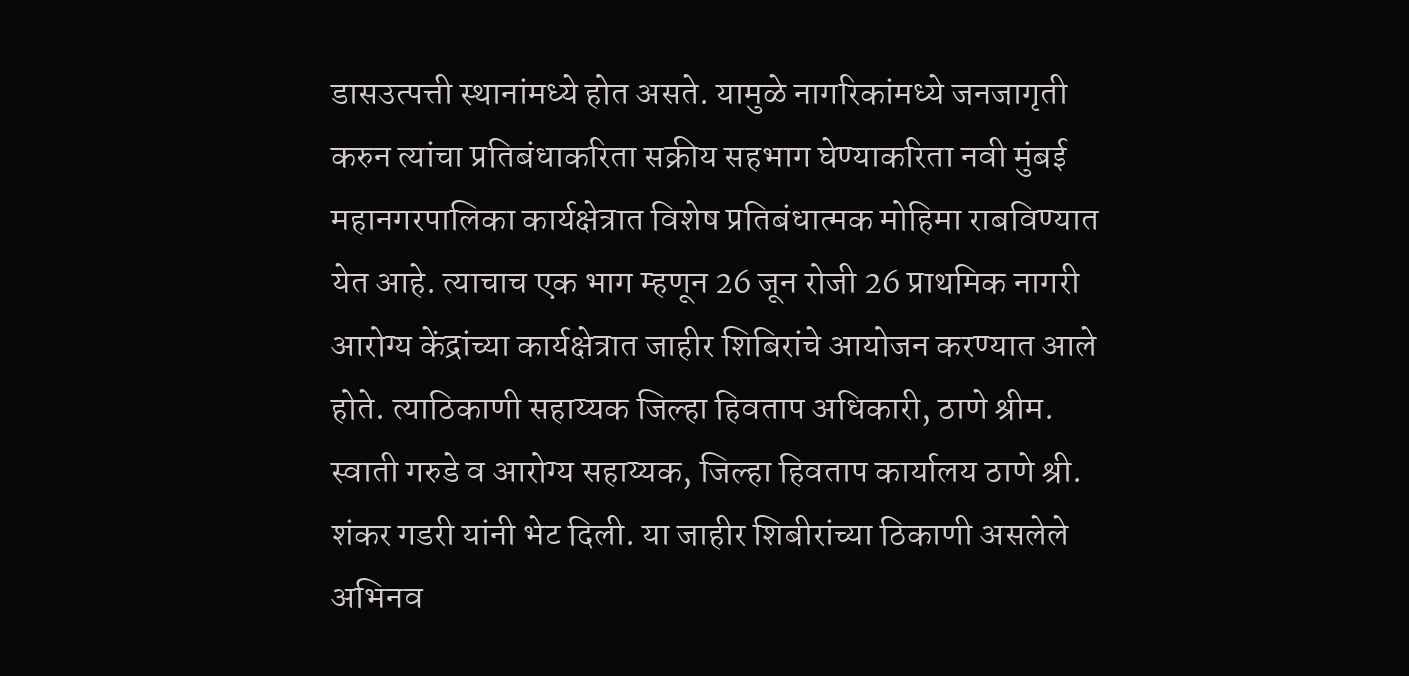डासउत्पत्ती स्थानांमध्ये होत असते. यामुळे नागरिकांमध्ये जनजागृती करुन त्यांचा प्रतिबंधाकरिता सक्रीय सहभाग घेण्याकरिता नवी मुंबई महानगरपालिका कार्यक्षेत्रात विशेष प्रतिबंधात्मक मोहिमा राबविण्यात येत आहे. त्याचाच एक भाग म्हणून 26 जून रोजी 26 प्राथमिक नागरी आरोग्य केंद्रांच्या कार्यक्षेत्रात जाहीर शिबिरांचे आयोजन करण्यात आले होते. त्याठिकाणी सहाय्यक जिल्हा हिवताप अधिकारी, ठाणे श्रीम. स्वाती गरुडे व आरोग्य सहाय्यक, जिल्हा हिवताप कार्यालय ठाणे श्री. शंकर गडरी यांनी भेट दिली. या जाहीर शिबीरांच्या ठिकाणी असलेले अभिनव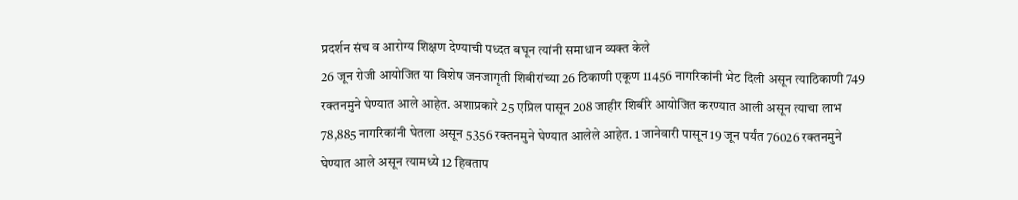प्रदर्शन संच व आरोग्य शिक्षण देण्याची पध्दत बघून त्यांनी समाधान व्यक्त केले
26 जून रोजी आयोजित या विशेष जनजागृती शिबीरांच्या 26 ठिकाणी एकूण 11456 नागरिकांनी भेट दिली असून त्याठिकाणी 749 रक्तनमुने घेण्यात आले आहेत. अशाप्रकारे 25 एप्रिल पासून 208 जाहीर शिबीरे आयोजित करण्यात आली असून त्याचा लाभ 78,885 नागरिकांनी घेतला असून 5356 रक्तनमुने घेण्यात आलेले आहेत. 1 जानेवारी पासून 19 जून पर्यंत 76026 रक्तनमुने घेण्यात आले असून त्यामध्ये 12 हिवताप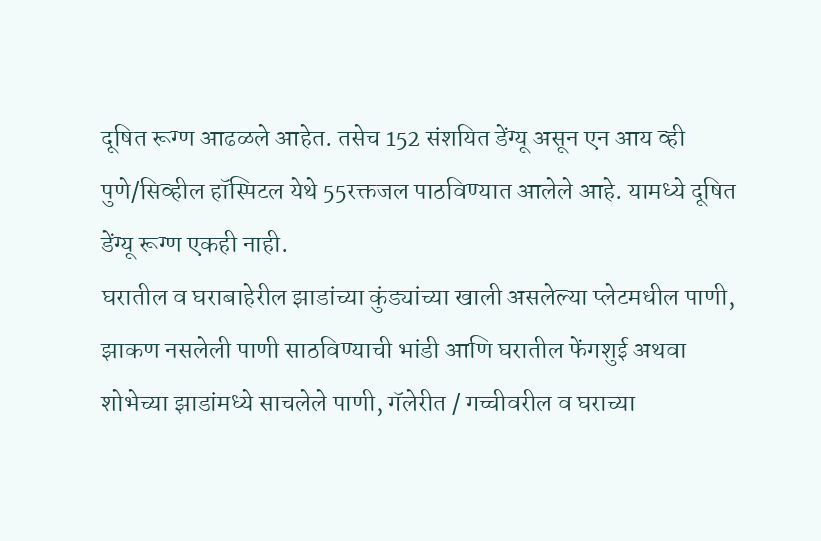दूषित रूग्ण आढळले आहेत. तसेच 152 संशयित डेंग्यू असून एन आय व्ही पुणे/सिव्हील हॉस्पिटल येथे 55रक्तजल पाठविण्यात आलेले आहे. यामध्ये दूषित डेंग्यू रूग्ण एकही नाही.
घरातील व घराबाहेरील झाडांच्या कुंड्यांच्या खाली असलेल्या प्लेटमधील पाणी, झाकण नसलेली पाणी साठविण्याची भांडी आणि घरातील फेंगशुई अथवा शोभेच्या झाडांमध्ये साचलेले पाणी, गॅलेरीत / गच्चीवरील व घराच्या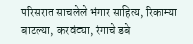परिसरात साचलेले भंगार साहित्य, रिकाम्या बाटल्या, करवंट्या, रंगाचे डबे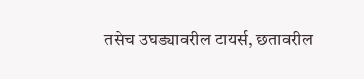तसेच उघड्यावरील टायर्स, छतावरील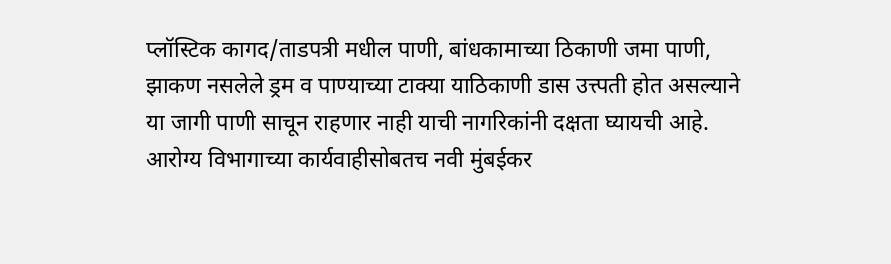प्लॉस्टिक कागद/ताडपत्री मधील पाणी, बांधकामाच्या ठिकाणी जमा पाणी, झाकण नसलेले ड्रम व पाण्याच्या टाक्या याठिकाणी डास उत्त्पती होत असल्याने या जागी पाणी साचून राहणार नाही याची नागरिकांनी दक्षता घ्यायची आहे.
आरोग्य विभागाच्या कार्यवाहीसोबतच नवी मुंबईकर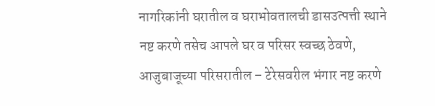नागरिकांनी घरातील व घराभोवतालची डासउत्पत्ती स्थाने नष्ट करणे तसेच आपले घर व परिसर स्वच्छ ठेवणे, आजुबाजूच्या परिसरातील – टेरेसवरील भंगार नष्ट करणे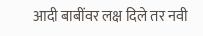आदी बाबींवर लक्ष दिले तर नवी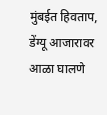मुंबईत हिवताप, डेंग्यू आजारावर आळा घालणे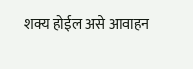शक्य होईल असे आवाहन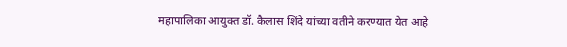महापालिका आयुक्त डॉ. कैलास शिंदे यांच्या वतीने करण्यात येत आहे